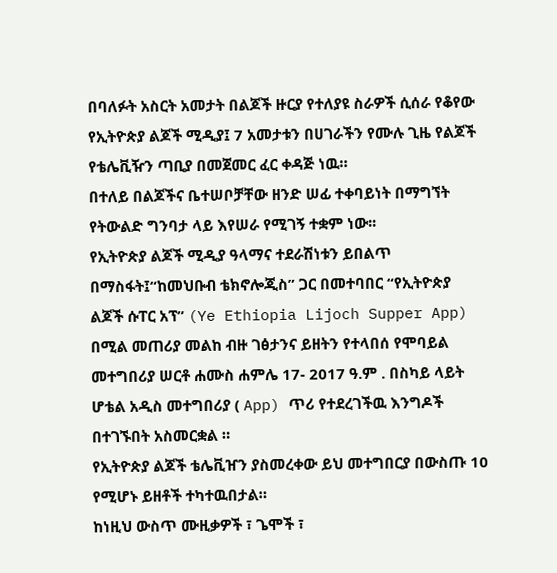በባለፉት አስርት አመታት በልጆች ዙርያ የተለያዩ ስራዎች ሲሰራ የቆየው የኢትዮጵያ ልጆች ሚዲያ፤ 7 አመታቱን በሀገራችን የሙሉ ጊዜ የልጆች የቴሌቪዥን ጣቢያ በመጀመር ፈር ቀዳጅ ነዉ።
በተለይ በልጆችና ቤተሠቦቻቸው ዘንድ ሠፊ ተቀባይነት በማግኘት የትውልድ ግንባታ ላይ እየሠራ የሚገኝ ተቋም ነው፡፡
የኢትዮጵያ ልጆች ሚዲያ ዓላማና ተደራሽነቱን ይበልጥ በማስፋት፤“ከመህቡብ ቴክኖሎጂስ” ጋር በመተባበር “የኢትዮጵያ ልጆች ሱፐር አፕ” (Ye Ethiopia Lijoch Supper App) በሚል መጠሪያ መልከ ብዙ ገፅታንና ይዘትን የተላበሰ የሞባይል መተግበሪያ ሠርቶ ሐሙስ ሐምሌ 17- 2017 ዓ.ም . በስካይ ላይት ሆቴል አዲስ መተግበሪያ ( App) ጥሪ የተደረገችዉ እንግዶች በተገኙበት አስመርቋል ።
የኢትዮጵያ ልጆች ቴሌቪዠን ያስመረቀው ይህ መተግበርያ በውስጡ 10 የሚሆኑ ይዘቶች ተካተዉበታል።
ከነዚህ ውስጥ ሙዚቃዎች ፣ ጌሞች ፣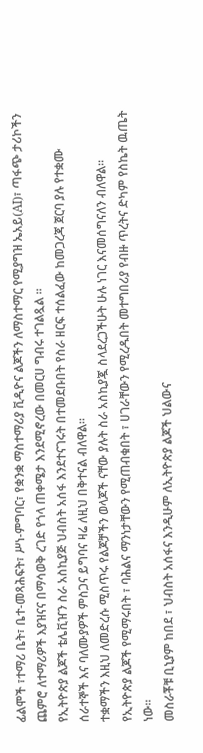ፊልሞች ፣ተማሪ ቤት፣ ቤተ-መጻሕፍት፣ ሥነ-ምግባር፣ የቋንቋ ማስተማሪያ ቪዲዮና ልጆችን ለማስተማር የሚያግዝ ኤአይ(AI)፣ ጣፋጭ ታሪኮችን ጨምሮ ለተማሪዎች እያዝናና በማሳወቅ ረገድ የጎላ ጠቀሜታ እንደሚኖረው በመርሀ ግብሩ ተገልጿል ፡፡
የኢትዮጵያ ልጆች ቴሌቪዠን ስራ አስኪያጅ ህብስት አሰፋ እንደተናገሩት በተመደቡበት የስራ ዘርፍ ተሰልፈው ከመጋረጃ ጀርባ ያሉ የተቋሙ ሰራተኞች እና ባለሙያዎች ምስጋና ይግባና ዛሬ ለዚህ በቅተናል ብለዋል።
ተቋማችን እዚህ ለመድረሱ ሚስጥሩ የልጆቻችን ወላጆች ናቸው ያሉት ስራ አስኪያጇ ስላደረጋችሁት ሁሉ ነገር እናመሰግናለን ብለዋል።
የኢትዮጵያ ልጆች የሚማሩበት ፣ ባሕልና ማንነታቸውን የሚጠብቁበት ፣ ሀገራቸውን የሚረዱበት መተግበሪያ የብዙ ጥረትና ድካም የስኬት ዉጤት ነው።
መስራቾቹ ቢኒያም ከበደ ፣ ህብስት አሰፋና እንዲሁም ለኢትዮጵያ ልጆች ህልውና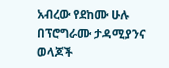አብረው የደከሙ ሁሉ በፕሮግራሙ ታዳሚያንና ወላጆች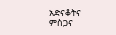አድናቆትና ምስጋና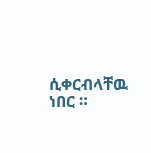ሲቀርብላቸዉ ነበር ።